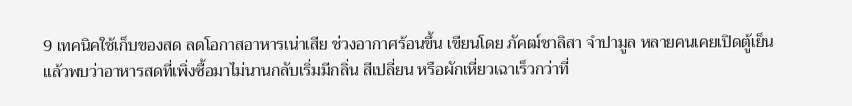9 เทคนิคใช้เก็บของสด ลดโอกาสอาหารเน่าเสีย ช่วงอากาศร้อนขึ้น เขียนโดย ภัคฒ์ชาลิสา จำปามูล หลายคนเคยเปิดตู้เย็นแล้วพบว่าอาหารสดที่เพิ่งซื้อมาไม่นานกลับเริ่มมีกลิ่น สีเปลี่ยน หรือผักเหี่ยวเฉาเร็วกว่าที่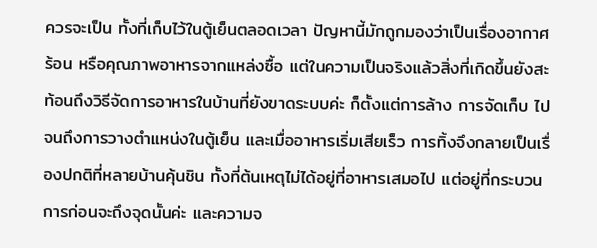ควรจะเป็น ทั้งที่เก็บไว้ในตู้เย็นตลอดเวลา ปัญหานี้มักถูกมองว่าเป็นเรื่องอากาศร้อน หรือคุณภาพอาหารจากแหล่งซื้อ แต่ในความเป็นจริงแล้วสิ่งที่เกิดขึ้นยังสะท้อนถึงวิธีจัดการอาหารในบ้านที่ยังขาดระบบค่ะ ก็ตั้งแต่การล้าง การจัดเก็บ ไปจนถึงการวางตำแหน่งในตู้เย็น และเมื่ออาหารเริ่มเสียเร็ว การทิ้งจึงกลายเป็นเรื่องปกติที่หลายบ้านคุ้นชิน ทั้งที่ต้นเหตุไม่ได้อยู่ที่อาหารเสมอไป แต่อยู่ที่กระบวนการก่อนจะถึงจุดนั้นค่ะ และความจ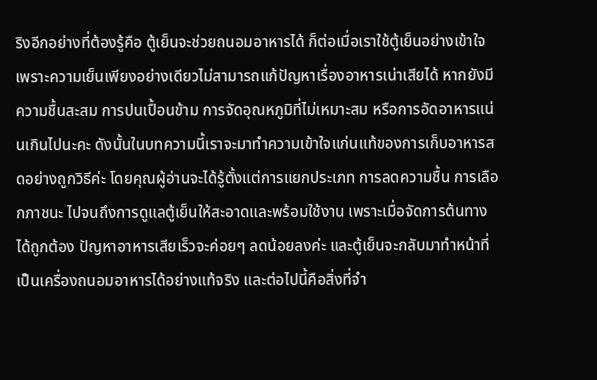ริงอีกอย่างที่ต้องรู้คือ ตู้เย็นจะช่วยถนอมอาหารได้ ก็ต่อเมื่อเราใช้ตู้เย็นอย่างเข้าใจ เพราะความเย็นเพียงอย่างเดียวไม่สามารถแก้ปัญหาเรื่องอาหารเน่าเสียได้ หากยังมีความชื้นสะสม การปนเปื้อนข้าม การจัดอุณหภูมิที่ไม่เหมาะสม หรือการอัดอาหารแน่นเกินไปนะคะ ดังนั้นในบทความนี้เราจะมาทำความเข้าใจแก่นแท้ของการเก็บอาหารสดอย่างถูกวิธีค่ะ โดยคุณผู้อ่านจะได้รู้ตั้งแต่การแยกประเภท การลดความชื้น การเลือกภาชนะ ไปจนถึงการดูแลตู้เย็นให้สะอาดและพร้อมใช้งาน เพราะเมื่อจัดการต้นทางได้ถูกต้อง ปัญหาอาหารเสียเร็วจะค่อยๆ ลดน้อยลงค่ะ และตู้เย็นจะกลับมาทำหน้าที่เป็นเครื่องถนอมอาหารได้อย่างแท้จริง และต่อไปนี้คือสิ่งที่จำ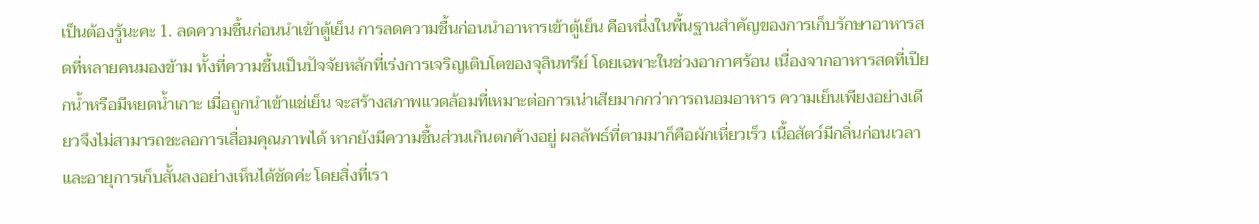เป็นต้องรู้นะคะ 1. ลดความชื้นก่อนนำเข้าตู้เย็น การลดความชื้นก่อนนำอาหารเข้าตู้เย็น คือหนึ่งในพื้นฐานสำคัญของการเก็บรักษาอาหารสดที่หลายคนมองข้าม ทั้งที่ความชื้นเป็นปัจจัยหลักที่เร่งการเจริญเติบโตของจุลินทรีย์ โดยเฉพาะในช่วงอากาศร้อน เนื่องจากอาหารสดที่เปียกน้ำหรือมีหยดน้ำเกาะ เมื่อถูกนำเข้าแช่เย็น จะสร้างสภาพแวดล้อมที่เหมาะต่อการเน่าเสียมากกว่าการถนอมอาหาร ความเย็นเพียงอย่างเดียวจึงไม่สามารถชะลอการเสื่อมคุณภาพได้ หากยังมีความชื้นส่วนเกินตกค้างอยู่ ผลลัพธ์ที่ตามมาก็คือผักเหี่ยวเร็ว เนื้อสัตว์มีกลิ่นก่อนเวลา และอายุการเก็บสั้นลงอย่างเห็นได้ชัดค่ะ โดยสิ่งที่เรา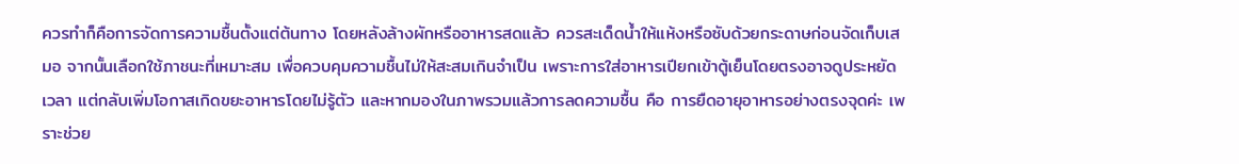ควรทำก็คือการจัดการความชื้นตั้งแต่ต้นทาง โดยหลังล้างผักหรืออาหารสดแล้ว ควรสะเด็ดน้ำให้แห้งหรือซับด้วยกระดาษก่อนจัดเก็บเสมอ จากนั้นเลือกใช้ภาชนะที่เหมาะสม เพื่อควบคุมความชื้นไม่ให้สะสมเกินจำเป็น เพราะการใส่อาหารเปียกเข้าตู้เย็นโดยตรงอาจดูประหยัดเวลา แต่กลับเพิ่มโอกาสเกิดขยะอาหารโดยไม่รู้ตัว และหากมองในภาพรวมแล้วการลดความชื้น คือ การยืดอายุอาหารอย่างตรงจุดค่ะ เพราะช่วย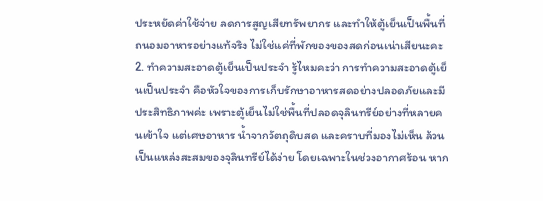ประหยัดค่าใช้จ่าย ลดการสูญเสียทรัพยากร และทำให้ตู้เย็นเป็นพื้นที่ถนอมอาหารอย่างแท้จริง ไม่ใช่แค่ที่พักของของสดก่อนเน่าเสียนะคะ 2. ทำความสะอาดตู้เย็นเป็นประจำ รู้ไหมคะว่า การทำความสะอาดตู้เย็นเป็นประจำ คือหัวใจของการเก็บรักษาอาหารสดอย่างปลอดภัยและมีประสิทธิภาพค่ะ เพราะตู้เย็นไม่ใช่พื้นที่ปลอดจุลินทรีย์อย่างที่หลายคนเข้าใจ แต่เศษอาหาร น้ำจากวัตถุดิบสด และคราบที่มองไม่เห็น ล้วนเป็นแหล่งสะสมของจุลินทรีย์ได้ง่าย โดยเฉพาะในช่วงอากาศร้อน หาก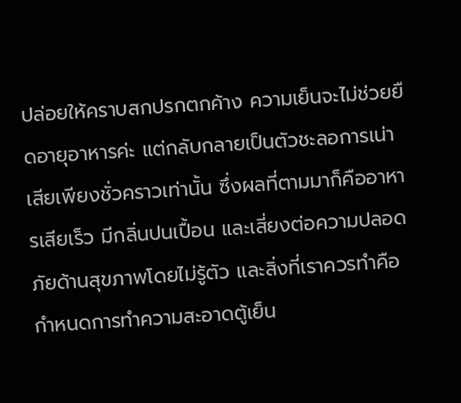ปล่อยให้คราบสกปรกตกค้าง ความเย็นจะไม่ช่วยยืดอายุอาหารค่ะ แต่กลับกลายเป็นตัวชะลอการเน่าเสียเพียงชั่วคราวเท่านั้น ซึ่งผลที่ตามมาก็คืออาหารเสียเร็ว มีกลิ่นปนเปื้อน และเสี่ยงต่อความปลอดภัยด้านสุขภาพโดยไม่รู้ตัว และสิ่งที่เราควรทำคือกำหนดการทำความสะอาดตู้เย็น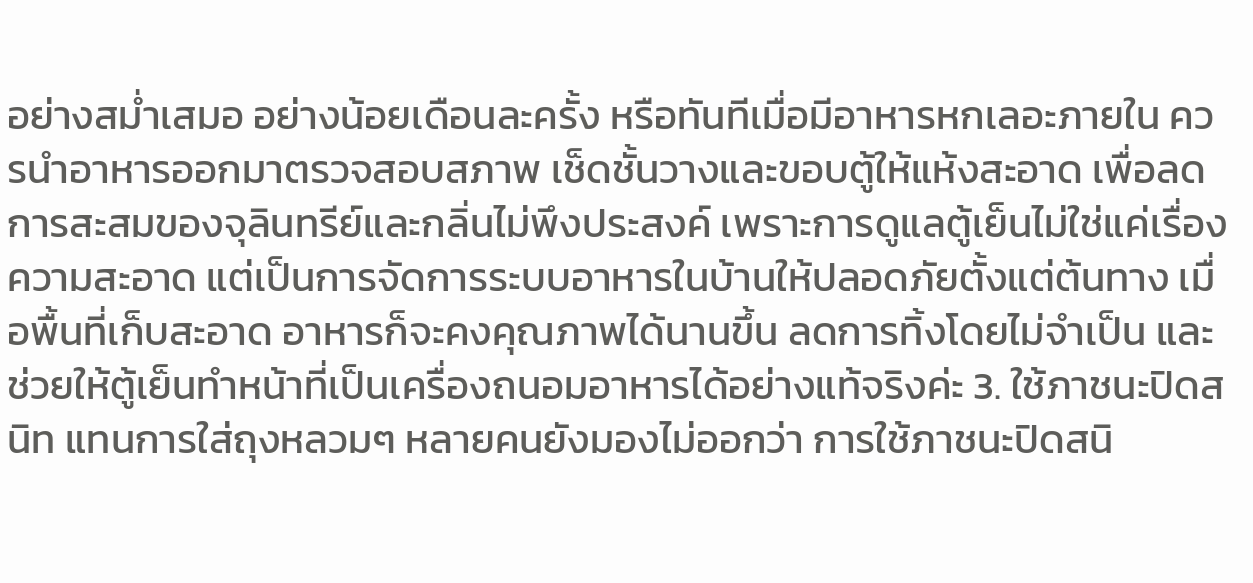อย่างสม่ำเสมอ อย่างน้อยเดือนละครั้ง หรือทันทีเมื่อมีอาหารหกเลอะภายใน ควรนำอาหารออกมาตรวจสอบสภาพ เช็ดชั้นวางและขอบตู้ให้แห้งสะอาด เพื่อลดการสะสมของจุลินทรีย์และกลิ่นไม่พึงประสงค์ เพราะการดูแลตู้เย็นไม่ใช่แค่เรื่องความสะอาด แต่เป็นการจัดการระบบอาหารในบ้านให้ปลอดภัยตั้งแต่ต้นทาง เมื่อพื้นที่เก็บสะอาด อาหารก็จะคงคุณภาพได้นานขึ้น ลดการทิ้งโดยไม่จำเป็น และช่วยให้ตู้เย็นทำหน้าที่เป็นเครื่องถนอมอาหารได้อย่างแท้จริงค่ะ 3. ใช้ภาชนะปิดสนิท แทนการใส่ถุงหลวมๆ หลายคนยังมองไม่ออกว่า การใช้ภาชนะปิดสนิ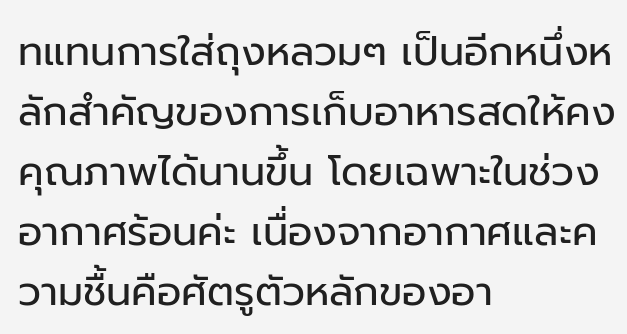ทแทนการใส่ถุงหลวมๆ เป็นอีกหนึ่งหลักสำคัญของการเก็บอาหารสดให้คงคุณภาพได้นานขึ้น โดยเฉพาะในช่วงอากาศร้อนค่ะ เนื่องจากอากาศและความชื้นคือศัตรูตัวหลักของอา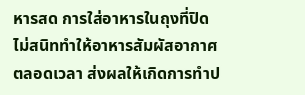หารสด การใส่อาหารในถุงที่ปิดไม่สนิททำให้อาหารสัมผัสอากาศตลอดเวลา ส่งผลให้เกิดการทำป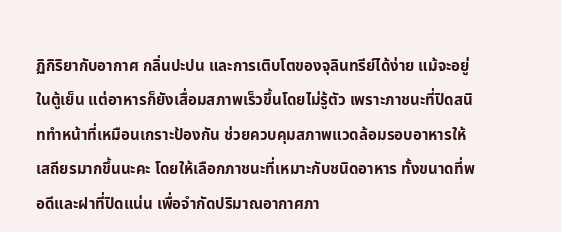ฏิกิริยากับอากาศ กลิ่นปะปน และการเติบโตของจุลินทรีย์ได้ง่าย แม้จะอยู่ในตู้เย็น แต่อาหารก็ยังเสื่อมสภาพเร็วขึ้นโดยไม่รู้ตัว เพราะภาชนะที่ปิดสนิททำหน้าที่เหมือนเกราะป้องกัน ช่วยควบคุมสภาพแวดล้อมรอบอาหารให้เสถียรมากขึ้นนะคะ โดยให้เลือกภาชนะที่เหมาะกับชนิดอาหาร ทั้งขนาดที่พอดีและฝาที่ปิดแน่น เพื่อจำกัดปริมาณอากาศภา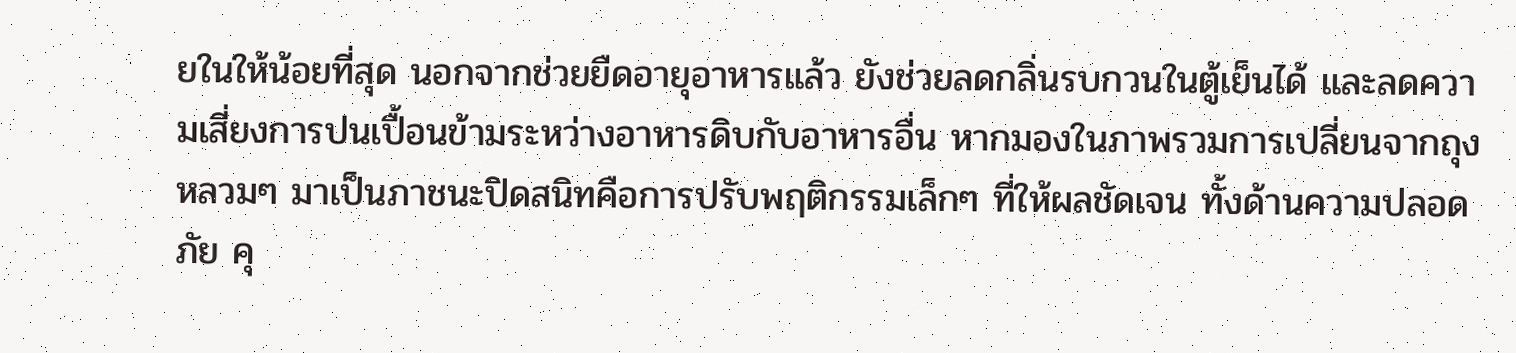ยในให้น้อยที่สุด นอกจากช่วยยืดอายุอาหารแล้ว ยังช่วยลดกลิ่นรบกวนในตู้เย็นได้ และลดความเสี่ยงการปนเปื้อนข้ามระหว่างอาหารดิบกับอาหารอื่น หากมองในภาพรวมการเปลี่ยนจากถุงหลวมๆ มาเป็นภาชนะปิดสนิทคือการปรับพฤติกรรมเล็กๆ ที่ให้ผลชัดเจน ทั้งด้านความปลอดภัย คุ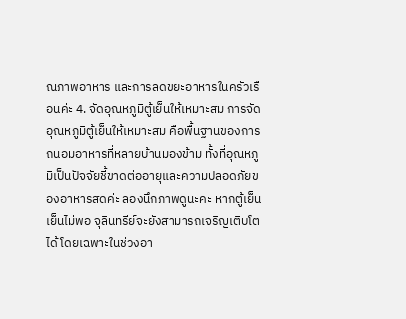ณภาพอาหาร และการลดขยะอาหารในครัวเรือนค่ะ 4. จัดอุณหภูมิตู้เย็นให้เหมาะสม การจัดอุณหภูมิตู้เย็นให้เหมาะสม คือพื้นฐานของการถนอมอาหารที่หลายบ้านมองข้าม ทั้งที่อุณหภูมิเป็นปัจจัยชี้ขาดต่ออายุและความปลอดภัยของอาหารสดค่ะ ลองนึกภาพดูนะคะ หากตู้เย็นเย็นไม่พอ จุลินทรีย์จะยังสามารถเจริญเติบโตได้ โดยเฉพาะในช่วงอา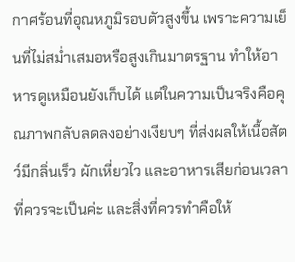กาศร้อนที่อุณหภูมิรอบตัวสูงขึ้น เพราะความเย็นที่ไม่สม่ำเสมอหรือสูงเกินมาตรฐาน ทำให้อาหารดูเหมือนยังเก็บได้ แต่ในความเป็นจริงคือคุณภาพกลับลดลงอย่างเงียบๆ ที่ส่งผลให้เนื้อสัตว์มีกลิ่นเร็ว ผักเหี่ยวไว และอาหารเสียก่อนเวลาที่ควรจะเป็นค่ะ และสิ่งที่ควรทำคือให้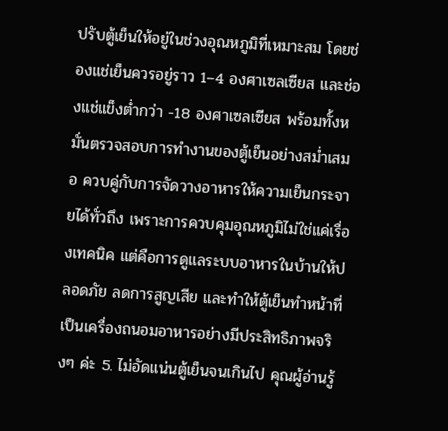ปรับตู้เย็นให้อยู่ในช่วงอุณหภูมิที่เหมาะสม โดยช่องแช่เย็นควรอยู่ราว 1–4 องศาเซลเซียส และช่องแช่แข็งต่ำกว่า -18 องศาเซลเซียส พร้อมทั้งหมั่นตรวจสอบการทำงานของตู้เย็นอย่างสม่ำเสมอ ควบคู่กับการจัดวางอาหารให้ความเย็นกระจายได้ทั่วถึง เพราะการควบคุมอุณหภูมิไม่ใช่แค่เรื่องเทคนิค แต่คือการดูแลระบบอาหารในบ้านให้ปลอดภัย ลดการสูญเสีย และทำให้ตู้เย็นทำหน้าที่เป็นเครื่องถนอมอาหารอย่างมีประสิทธิภาพจริงๆ ค่ะ 5. ไม่อัดแน่นตู้เย็นจนเกินไป คุณผู้อ่านรู้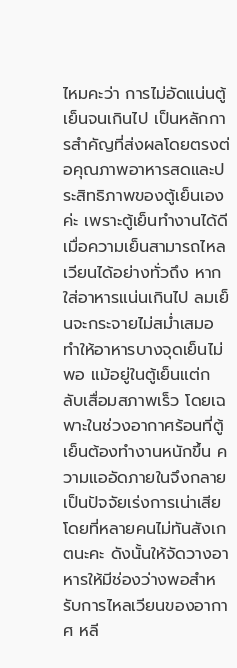ไหมคะว่า การไม่อัดแน่นตู้เย็นจนเกินไป เป็นหลักการสำคัญที่ส่งผลโดยตรงต่อคุณภาพอาหารสดและประสิทธิภาพของตู้เย็นเองค่ะ เพราะตู้เย็นทำงานได้ดีเมื่อความเย็นสามารถไหลเวียนได้อย่างทั่วถึง หากใส่อาหารแน่นเกินไป ลมเย็นจะกระจายไม่สม่ำเสมอ ทำให้อาหารบางจุดเย็นไม่พอ แม้อยู่ในตู้เย็นแต่กลับเสื่อมสภาพเร็ว โดยเฉพาะในช่วงอากาศร้อนที่ตู้เย็นต้องทำงานหนักขึ้น ความแออัดภายในจึงกลายเป็นปัจจัยเร่งการเน่าเสียโดยที่หลายคนไม่ทันสังเกตนะคะ ดังนั้นให้จัดวางอาหารให้มีช่องว่างพอสำหรับการไหลเวียนของอากาศ หลี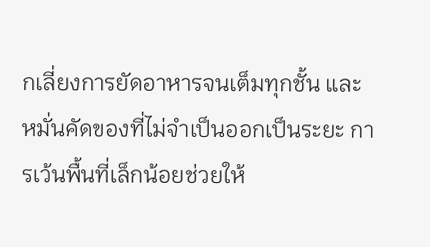กเลี่ยงการยัดอาหารจนเต็มทุกชั้น และหมั่นคัดของที่ไม่จำเป็นออกเป็นระยะ การเว้นพื้นที่เล็กน้อยช่วยให้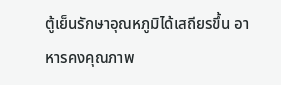ตู้เย็นรักษาอุณหภูมิได้เสถียรขึ้น อาหารคงคุณภาพ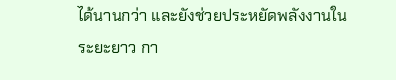ได้นานกว่า และยังช่วยประหยัดพลังงานในระยะยาว กา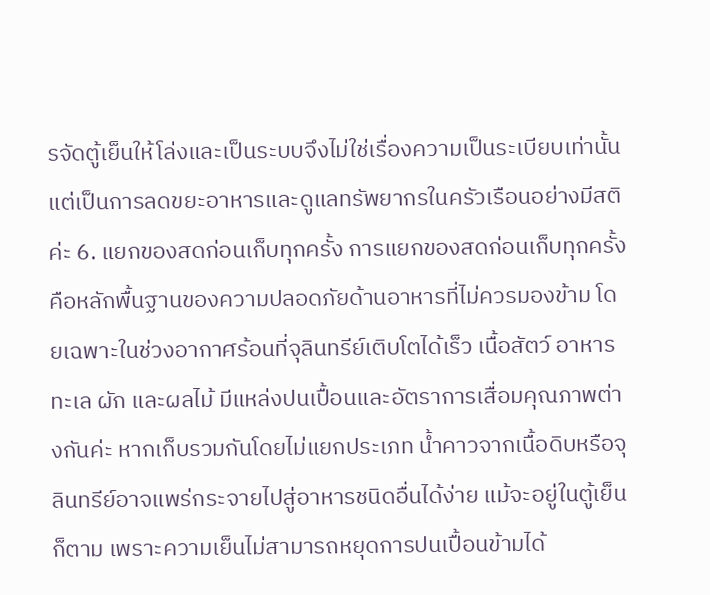รจัดตู้เย็นให้โล่งและเป็นระบบจึงไม่ใช่เรื่องความเป็นระเบียบเท่านั้น แต่เป็นการลดขยะอาหารและดูแลทรัพยากรในครัวเรือนอย่างมีสติค่ะ 6. แยกของสดก่อนเก็บทุกครั้ง การแยกของสดก่อนเก็บทุกครั้ง คือหลักพื้นฐานของความปลอดภัยด้านอาหารที่ไม่ควรมองข้าม โดยเฉพาะในช่วงอากาศร้อนที่จุลินทรีย์เติบโตได้เร็ว เนื้อสัตว์ อาหารทะเล ผัก และผลไม้ มีแหล่งปนเปื้อนและอัตราการเสื่อมคุณภาพต่างกันค่ะ หากเก็บรวมกันโดยไม่แยกประเภท น้ำคาวจากเนื้อดิบหรือจุลินทรีย์อาจแพร่กระจายไปสู่อาหารชนิดอื่นได้ง่าย แม้จะอยู่ในตู้เย็นก็ตาม เพราะความเย็นไม่สามารถหยุดการปนเปื้อนข้ามได้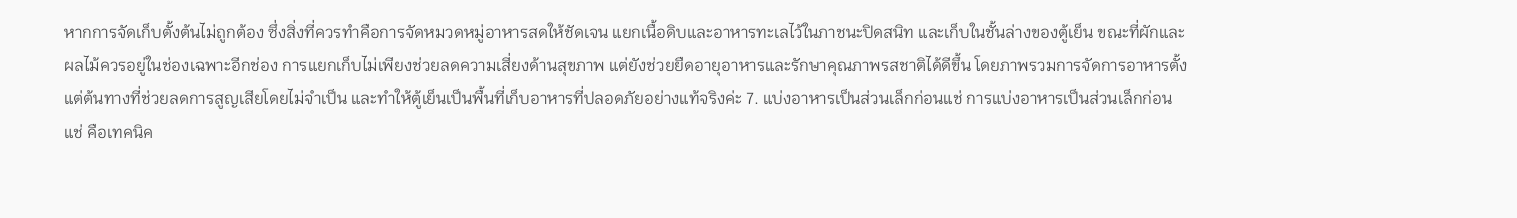หากการจัดเก็บตั้งต้นไม่ถูกต้อง ซึ่งสิ่งที่ควรทำคือการจัดหมวดหมู่อาหารสดให้ชัดเจน แยกเนื้อดิบและอาหารทะเลไว้ในภาชนะปิดสนิท และเก็บในชั้นล่างของตู้เย็น ขณะที่ผักและผลไม้ควรอยู่ในช่องเฉพาะอีกช่อง การแยกเก็บไม่เพียงช่วยลดความเสี่ยงด้านสุขภาพ แต่ยังช่วยยืดอายุอาหารและรักษาคุณภาพรสชาติได้ดีขึ้น โดยภาพรวมการจัดการอาหารตั้งแต่ต้นทางที่ช่วยลดการสูญเสียโดยไม่จำเป็น และทำให้ตู้เย็นเป็นพื้นที่เก็บอาหารที่ปลอดภัยอย่างแท้จริงค่ะ 7. แบ่งอาหารเป็นส่วนเล็กก่อนแช่ การแบ่งอาหารเป็นส่วนเล็กก่อนแช่ คือเทคนิค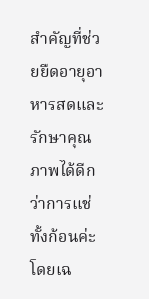สำคัญที่ช่วยยืดอายุอาหารสดและรักษาคุณภาพได้ดีกว่าการแช่ทั้งก้อนค่ะ โดยเฉ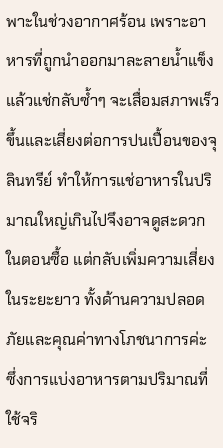พาะในช่วงอากาศร้อน เพราะอาหารที่ถูกนำออกมาละลายน้ำแข็งแล้วแช่กลับซ้ำๆ จะเสื่อมสภาพเร็วขึ้นและเสี่ยงต่อการปนเปื้อนของจุลินทรีย์ ทำให้การแช่อาหารในปริมาณใหญ่เกินไปจึงอาจดูสะดวกในตอนซื้อ แต่กลับเพิ่มความเสี่ยงในระยะยาว ทั้งด้านความปลอดภัยและคุณค่าทางโภชนาการค่ะ ซึ่งการแบ่งอาหารตามปริมาณที่ใช้จริ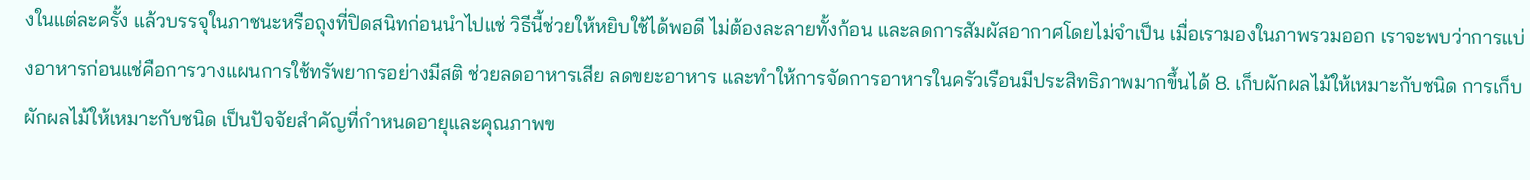งในแต่ละครั้ง แล้วบรรจุในภาชนะหรือถุงที่ปิดสนิทก่อนนำไปแช่ วิธีนี้ช่วยให้หยิบใช้ได้พอดี ไม่ต้องละลายทั้งก้อน และลดการสัมผัสอากาศโดยไม่จำเป็น เมื่อเรามองในภาพรวมออก เราจะพบว่าการแบ่งอาหารก่อนแช่คือการวางแผนการใช้ทรัพยากรอย่างมีสติ ช่วยลดอาหารเสีย ลดขยะอาหาร และทำให้การจัดการอาหารในครัวเรือนมีประสิทธิภาพมากขึ้นได้ 8. เก็บผักผลไม้ให้เหมาะกับชนิด การเก็บผักผลไม้ให้เหมาะกับชนิด เป็นปัจจัยสำคัญที่กำหนดอายุและคุณภาพข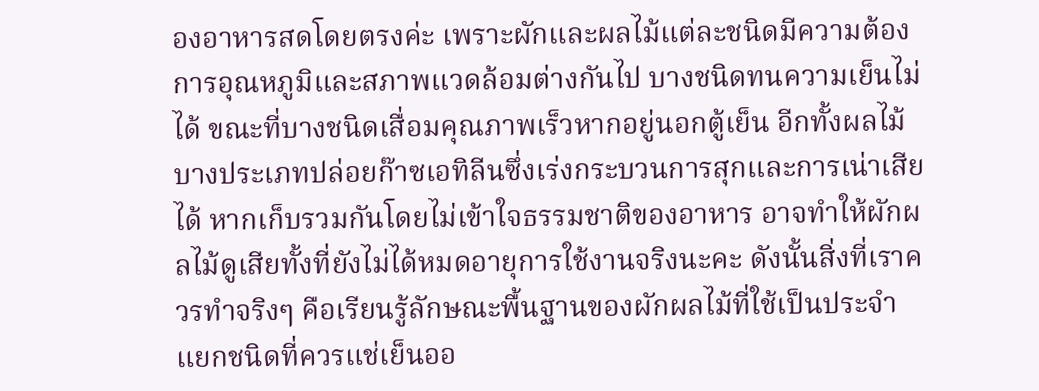องอาหารสดโดยตรงค่ะ เพราะผักและผลไม้แต่ละชนิดมีความต้องการอุณหภูมิและสภาพแวดล้อมต่างกันไป บางชนิดทนความเย็นไม่ได้ ขณะที่บางชนิดเสื่อมคุณภาพเร็วหากอยู่นอกตู้เย็น อีกทั้งผลไม้บางประเภทปล่อยก๊าซเอทิลีนซึ่งเร่งกระบวนการสุกและการเน่าเสียได้ หากเก็บรวมกันโดยไม่เข้าใจธรรมชาติของอาหาร อาจทำให้ผักผลไม้ดูเสียทั้งที่ยังไม่ได้หมดอายุการใช้งานจริงนะคะ ดังนั้นสิ่งที่เราควรทำจริงๆ คือเรียนรู้ลักษณะพื้นฐานของผักผลไม้ที่ใช้เป็นประจำ แยกชนิดที่ควรแช่เย็นออ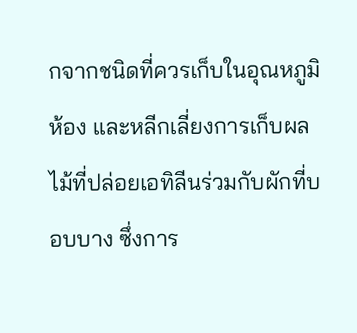กจากชนิดที่ควรเก็บในอุณหภูมิห้อง และหลีกเลี่ยงการเก็บผลไม้ที่ปล่อยเอทิลีนร่วมกับผักที่บอบบาง ซึ่งการ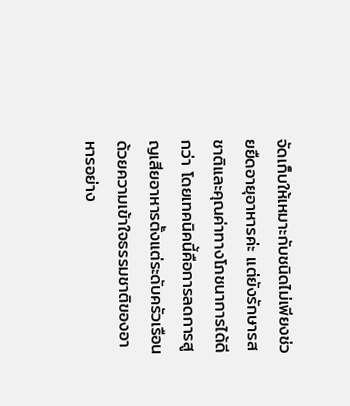จัดเก็บให้เหมาะกับชนิดไม่เพียงช่วยยืดอายุอาหารค่ะ แต่ยังรักษารสชาติและคุณค่าทางโภชนาการได้ดีกว่า โดยเทคนิคนี้คือการลดการสูญเสียอาหารตั้งแต่ระดับครัวเรือน ด้วยความเข้าใจธรรมชาติของอาหารอย่าง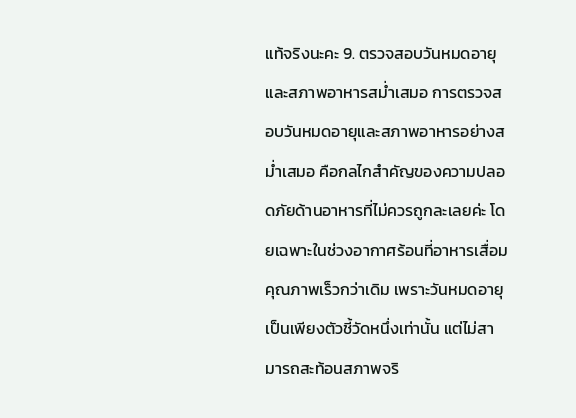แท้จริงนะคะ 9. ตรวจสอบวันหมดอายุและสภาพอาหารสม่ำเสมอ การตรวจสอบวันหมดอายุและสภาพอาหารอย่างสม่ำเสมอ คือกลไกสำคัญของความปลอดภัยด้านอาหารที่ไม่ควรถูกละเลยค่ะ โดยเฉพาะในช่วงอากาศร้อนที่อาหารเสื่อมคุณภาพเร็วกว่าเดิม เพราะวันหมดอายุเป็นเพียงตัวชี้วัดหนึ่งเท่านั้น แต่ไม่สามารถสะท้อนสภาพจริ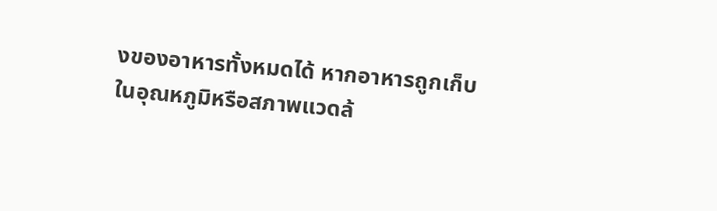งของอาหารทั้งหมดได้ หากอาหารถูกเก็บในอุณหภูมิหรือสภาพแวดล้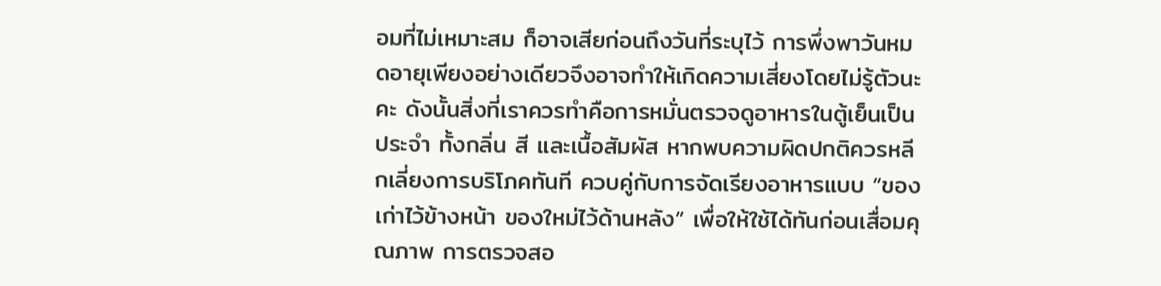อมที่ไม่เหมาะสม ก็อาจเสียก่อนถึงวันที่ระบุไว้ การพึ่งพาวันหมดอายุเพียงอย่างเดียวจึงอาจทำให้เกิดความเสี่ยงโดยไม่รู้ตัวนะคะ ดังนั้นสิ่งที่เราควรทำคือการหมั่นตรวจดูอาหารในตู้เย็นเป็นประจำ ทั้งกลิ่น สี และเนื้อสัมผัส หากพบความผิดปกติควรหลีกเลี่ยงการบริโภคทันที ควบคู่กับการจัดเรียงอาหารแบบ “ของเก่าไว้ข้างหน้า ของใหม่ไว้ด้านหลัง” เพื่อให้ใช้ได้ทันก่อนเสื่อมคุณภาพ การตรวจสอ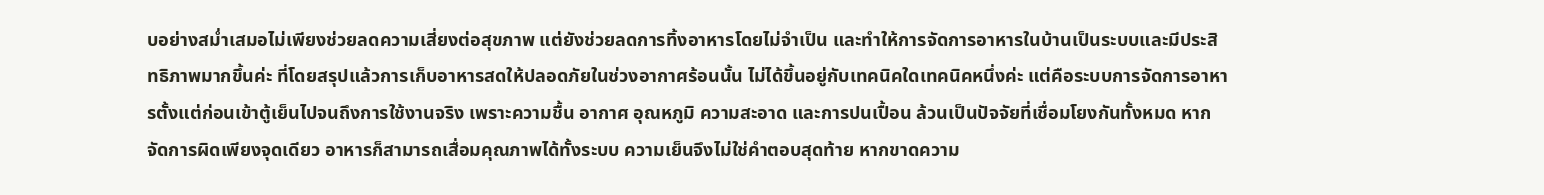บอย่างสม่ำเสมอไม่เพียงช่วยลดความเสี่ยงต่อสุขภาพ แต่ยังช่วยลดการทิ้งอาหารโดยไม่จำเป็น และทำให้การจัดการอาหารในบ้านเป็นระบบและมีประสิทธิภาพมากขึ้นค่ะ ที่โดยสรุปแล้วการเก็บอาหารสดให้ปลอดภัยในช่วงอากาศร้อนนั้น ไม่ได้ขึ้นอยู่กับเทคนิคใดเทคนิคหนึ่งค่ะ แต่คือระบบการจัดการอาหารตั้งแต่ก่อนเข้าตู้เย็นไปจนถึงการใช้งานจริง เพราะความชื้น อากาศ อุณหภูมิ ความสะอาด และการปนเปื้อน ล้วนเป็นปัจจัยที่เชื่อมโยงกันทั้งหมด หากจัดการผิดเพียงจุดเดียว อาหารก็สามารถเสื่อมคุณภาพได้ทั้งระบบ ความเย็นจึงไม่ใช่คำตอบสุดท้าย หากขาดความ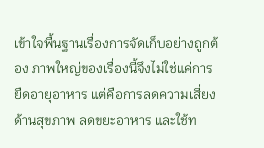เข้าใจพื้นฐานเรื่องการจัดเก็บอย่างถูกต้อง ภาพใหญ่ของเรื่องนี้จึงไม่ใช่แค่การยืดอายุอาหาร แต่คือการลดความเสี่ยงด้านสุขภาพ ลดขยะอาหาร และใช้ท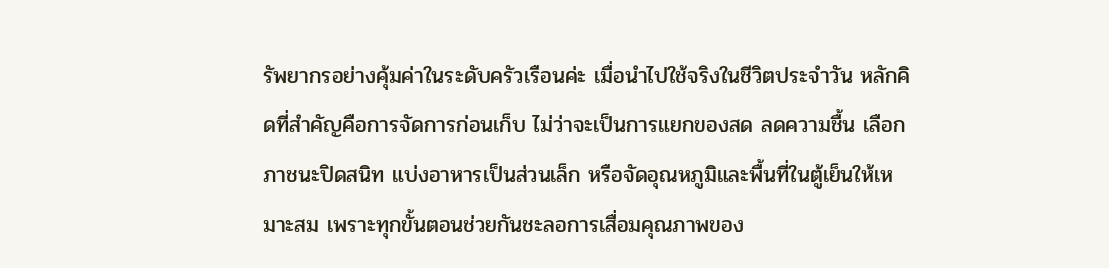รัพยากรอย่างคุ้มค่าในระดับครัวเรือนค่ะ เมื่อนำไปใช้จริงในชีวิตประจำวัน หลักคิดที่สำคัญคือการจัดการก่อนเก็บ ไม่ว่าจะเป็นการแยกของสด ลดความชื้น เลือกภาชนะปิดสนิท แบ่งอาหารเป็นส่วนเล็ก หรือจัดอุณหภูมิและพื้นที่ในตู้เย็นให้เหมาะสม เพราะทุกขั้นตอนช่วยกันชะลอการเสื่อมคุณภาพของ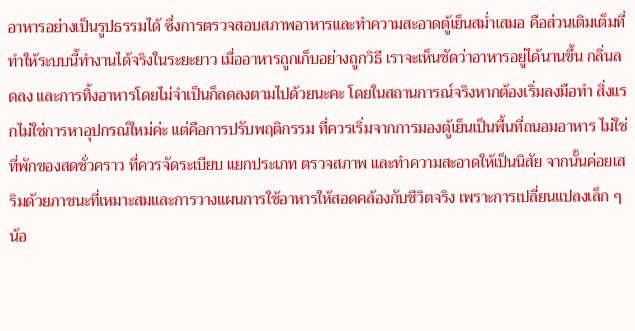อาหารอย่างเป็นรูปธรรมได้ ซึ่งการตรวจสอบสภาพอาหารและทำความสะอาดตู้เย็นสม่ำเสมอ คือส่วนเติมเต็มที่ทำให้ระบบนี้ทำงานได้จริงในระยะยาว เมื่ออาหารถูกเก็บอย่างถูกวิธี เราจะเห็นชัดว่าอาหารอยู่ได้นานขึ้น กลิ่นลดลง และการทิ้งอาหารโดยไม่จำเป็นก็ลดลงตามไปด้วยนะคะ โดยในสถานการณ์จริงหากต้องเริ่มลงมือทำ สิ่งแรกไม่ใช่การหาอุปกรณ์ใหม่ค่ะ แต่คือการปรับพฤติกรรม ที่ควรเริ่มจากการมองตู้เย็นเป็นพื้นที่ถนอมอาหาร ไม่ใช่ที่พักของสดชั่วคราว ที่ควรจัดระเบียบ แยกประเภท ตรวจสภาพ และทำความสะอาดให้เป็นนิสัย จากนั้นค่อยเสริมด้วยภาชนะที่เหมาะสมและการวางแผนการใช้อาหารให้สอดคล้องกับชีวิตจริง เพราะการเปลี่ยนแปลงเล็ก ๆ น้อ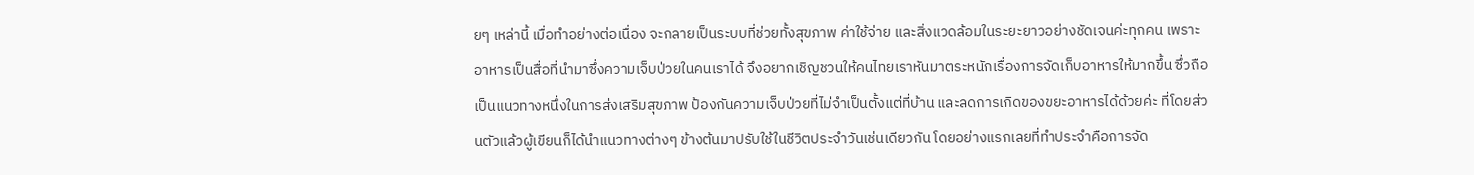ยๆ เหล่านี้ เมื่อทำอย่างต่อเนื่อง จะกลายเป็นระบบที่ช่วยทั้งสุขภาพ ค่าใช้จ่าย และสิ่งแวดล้อมในระยะยาวอย่างชัดเจนค่ะทุกคน เพราะอาหารเป็นสื่อที่นำมาซึ่งความเจ็บป่วยในคนเราได้ จึงอยากเชิญชวนให้คนไทยเราหันมาตระหนักเรื่องการจัดเก็บอาหารให้มากขึ้น ซึ่วถือเป็นแนวทางหนึ่งในการส่งเสริมสุขภาพ ป้องกันความเจ็บป่วยที่ไม่จำเป็นตั้งแต่ที่บ้าน และลดการเกิดของขยะอาหารได้ด้วยค่ะ ที่โดยส่วนตัวแล้วผู้เขียนก็ได้นำแนวทางต่างๆ ข้างต้นมาปรับใช้ในชีวิตประจำวันเช่นเดียวกัน โดยอย่างแรกเลยที่ทำประจำคือการจัด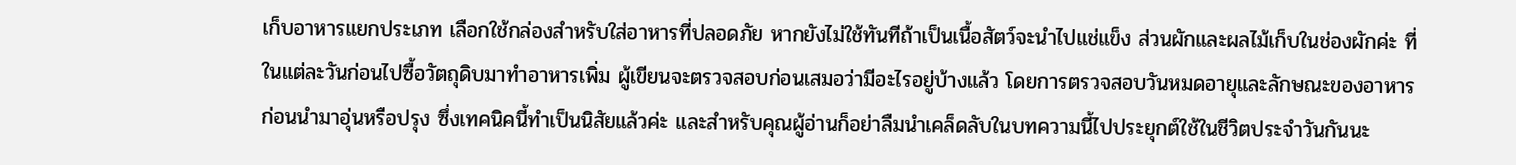เก็บอาหารแยกประเภท เลือกใช้กล่องสำหรับใส่อาหารที่ปลอดภัย หากยังไม่ใช้ทันทีถ้าเป็นเนื้อสัตว์จะนำไปแช่แข็ง ส่วนผักและผลไม้เก็บในช่องผักค่ะ ที่ในแต่ละวันก่อนไปซื้อวัตถุดิบมาทำอาหารเพิ่ม ผู้เขียนจะตรวจสอบก่อนเสมอว่ามีอะไรอยู่บ้างแล้ว โดยการตรวจสอบวันหมดอายุและลักษณะของอาหารก่อนนำมาอุ่นหรือปรุง ซึ่งเทคนิคนี้ทำเป็นนิสัยแล้วค่ะ และสำหรับคุณผู้อ่านก็อย่าลืมนำเคล็ดลับในบทความนี้ไปประยุกต์ใช้ในชีวิตประจำวันกันนะ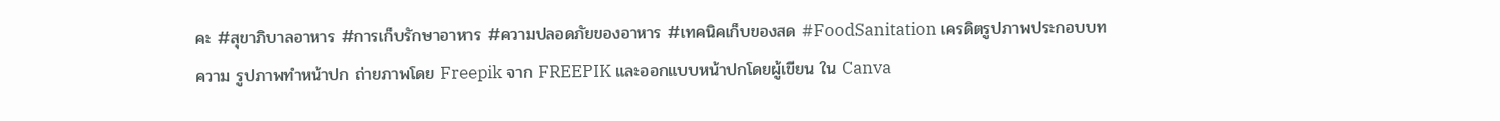คะ #สุขาภิบาลอาหาร #การเก็บรักษาอาหาร #ความปลอดภัยของอาหาร #เทคนิคเก็บของสด #FoodSanitation เครดิตรูปภาพประกอบบทความ รูปภาพทำหน้าปก ถ่ายภาพโดย Freepik จาก FREEPIK และออกแบบหน้าปกโดยผู้เขียน ใน Canva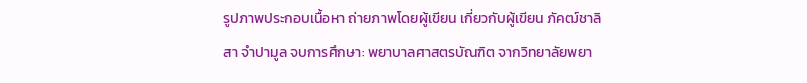รูปภาพประกอบเนื้อหา ถ่ายภาพโดยผู้เขียน เกี่ยวกับผู้เขียน ภัคฒ์ชาลิสา จำปามูล จบการศึกษา: พยาบาลศาสตรบัณฑิต จากวิทยาลัยพยา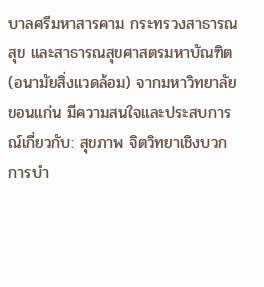บาลศรีมหาสารคาม กระทรวงสาธารณสุข และสาธารณสุขศาสตรมหาบัณฑิต (อนามัยสิ่งแวดล้อม) จากมหาวิทยาลัยขอนแก่น มีความสนใจและประสบการณ์เกี่ยวกับ: สุขภาพ จิตวิทยาเชิงบวก การบำ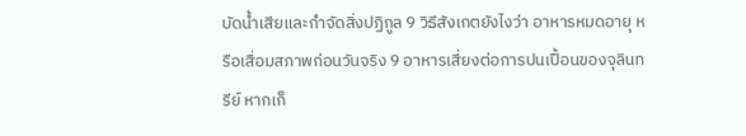บัดน้ำเสียและกำจัดสิ่งปฏิกูล 9 วิธีสังเกตยังไงว่า อาหารหมดอายุ หรือเสื่อมสภาพก่อนวันจริง 9 อาหารเสี่ยงต่อการปนเปื้อนของจุลินทรีย์ หากเก็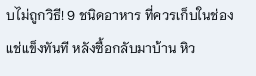บไม่ถูกวิธี! 9 ชนิดอาหาร ที่ควรเก็บในช่องแช่แข็งทันที หลังซื้อกลับมาบ้าน หิว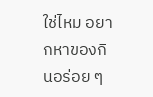ใช่ไหม อยากหาของกินอร่อย ๆ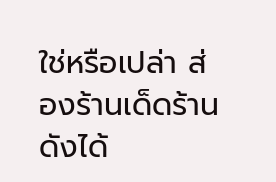ใช่หรือเปล่า ส่องร้านเด็ดร้านดังได้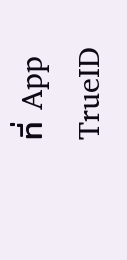ที่ App TrueID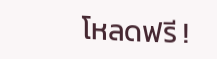โหลดฟรี !